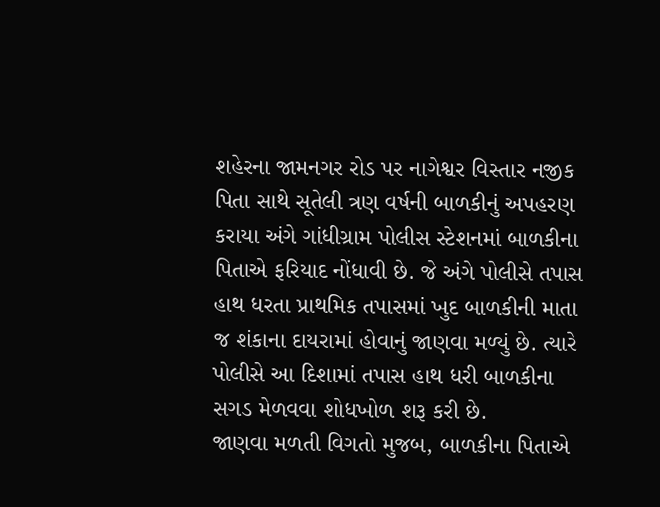શહેરના જામનગર રોડ પર નાગેશ્વર વિસ્તાર નજીક પિતા સાથે સૂતેલી ત્રણ વર્ષની બાળકીનું અપહરણ કરાયા અંગે ગાંધીગ્રામ પોલીસ સ્ટેશનમાં બાળકીના પિતાએ ફરિયાદ નોંધાવી છે. જે અંગે પોલીસે તપાસ હાથ ધરતા પ્રાથમિક તપાસમાં ખુદ બાળકીની માતા જ શંકાના દાયરામાં હોવાનું જાણવા મળ્યું છે. ત્યારે પોલીસે આ દિશામાં તપાસ હાથ ધરી બાળકીના સગડ મેળવવા શોધખોળ શરૂ કરી છે.
જાણવા મળતી વિગતો મુજબ, બાળકીના પિતાએ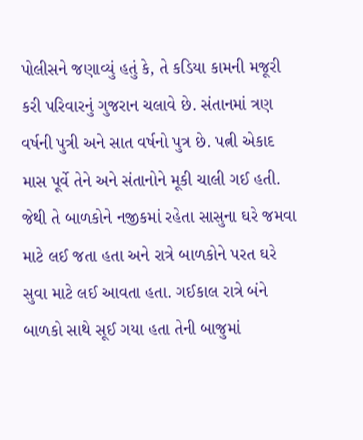પોલીસને જણાવ્યું હતું કે, તે કડિયા કામની મજૂરી કરી પરિવારનું ગુજરાન ચલાવે છે. સંતાનમાં ત્રણ વર્ષની પુત્રી અને સાત વર્ષનો પુત્ર છે. પત્ની એકાદ માસ પૂર્વે તેને અને સંતાનોને મૂકી ચાલી ગઈ હતી. જેથી તે બાળકોને નજીકમાં રહેતા સાસુના ઘરે જમવા માટે લઈ જતા હતા અને રાત્રે બાળકોને પરત ઘરે સુવા માટે લઈ આવતા હતા. ગઈકાલ રાત્રે બંને બાળકો સાથે સૂઈ ગયા હતા તેની બાજુમાં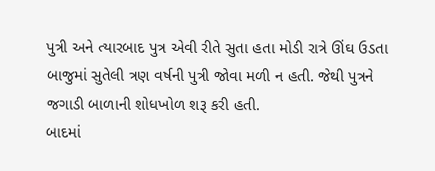પુત્રી અને ત્યારબાદ પુત્ર એવી રીતે સુતા હતા મોડી રાત્રે ઊંઘ ઉડતા બાજુમાં સુતેલી ત્રણ વર્ષની પુત્રી જોવા મળી ન હતી. જેથી પુત્રને જગાડી બાળાની શોધખોળ શરૂ કરી હતી.
બાદમાં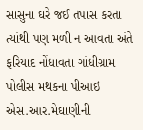સાસુના ઘરે જઈ તપાસ કરતા ત્યાંથી પણ મળી ન આવતા અંતે ફરિયાદ નોંધાવતા ગાંધીગ્રામ પોલીસ મથકના પીઆઇ એસ.આર.મેઘાણીની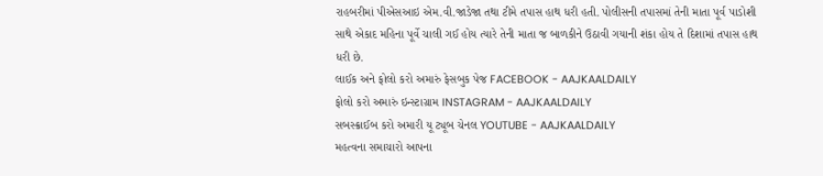રાહબરીમાં પીએસઆઇ એમ.વી.જાડેજા તથા ટીમે તપાસ હાથ ધરી હતી. પોલીસની તપાસમાં તેની માતા પૂર્વ પાડોશી સાથે એકાદ મહિના પૂર્વે ચાલી ગઈ હોય ત્યારે તેની માતા જ બાળકીને ઉઠાવી ગયાની શંકા હોય તે દિશામાં તપાસ હાથ ધરી છે.
લાઈક અને ફોલો કરો અમારું ફેસબુક પેજ FACEBOOK - AAJKAALDAILY
ફોલો કરો અમારું ઇન્સ્ટાગ્રામ INSTAGRAM - AAJKAALDAILY
સબસ્ક્રાઈબ કરો અમારી યૂ ટ્યૂબ ચેનલ YOUTUBE - AAJKAALDAILY
મહત્વના સમાચારો આપના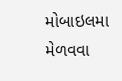મોબાઇલમા મેળવવા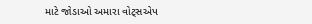માટે જોડાઓ અમારા વોટ્સએપ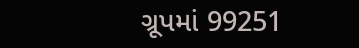ગ્રૂપમાં 99251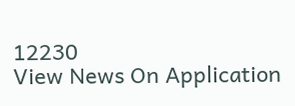12230
View News On Application